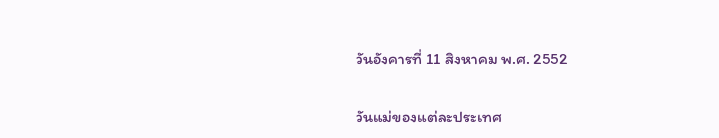วันอังคารที่ 11 สิงหาคม พ.ศ. 2552

วันแม่ของแต่ละประเทศ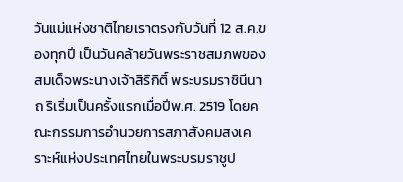วันแม่แห่งชาติไทยเราตรงกับวันที่ 12 ส.ค.ของทุกปี เป็นวันคล้ายวันพระราชสมภพของสมเด็จพระนางเจ้าสิริกิติ์ พระบรมราชินีนาถ ริเริ่มเป็นครั้งแรกเมื่อปีพ.ศ. 2519 โดยคณะกรรมการอำนวยการสภาสังคมสงเคราะห์แห่งประเทศไทยในพระบรมราชูป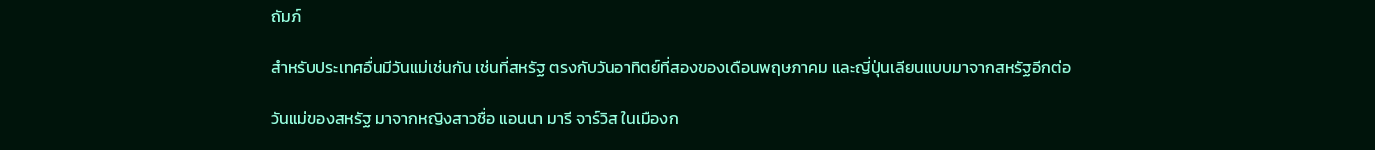ถัมภ์

สำหรับประเทศอื่นมีวันแม่เช่นกัน เช่นที่สหรัฐ ตรงกับวันอาทิตย์ที่สองของเดือนพฤษภาคม และญี่ปุ่นเลียนแบบมาจากสหรัฐอีกต่อ

วันแม่ของสหรัฐ มาจากหญิงสาวชื่อ แอนนา มารี จาร์วิส ในเมืองก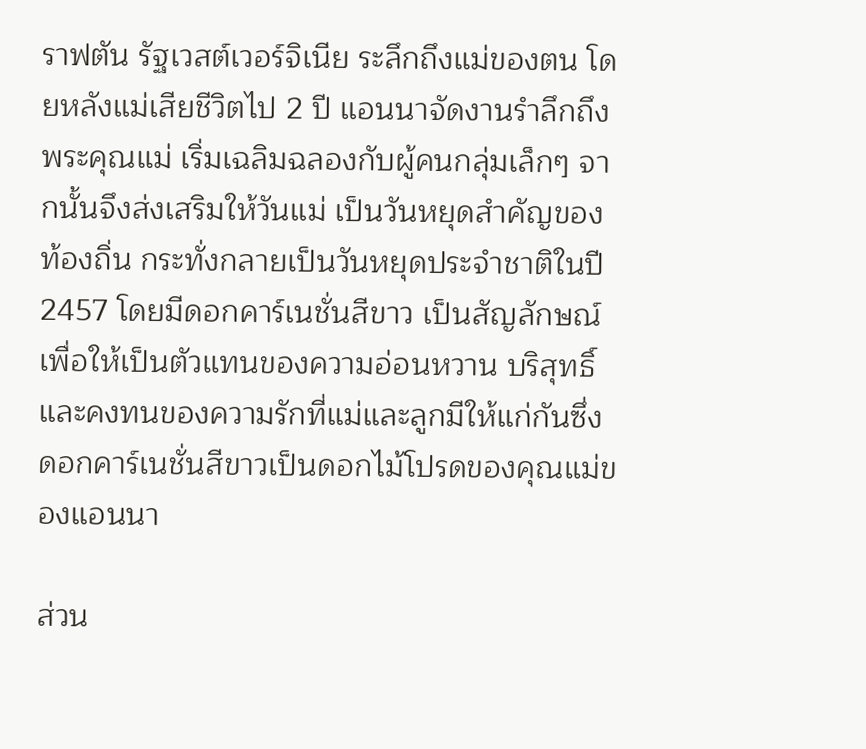ราฟตัน รัฐเวสต์เวอร์จิเนีย ระลึกถึงแม่ของตน โดยหลังแม่เสียชีวิตไป 2 ปี แอนนาจัดงานรำลึกถึงพระคุณแม่ เริ่มเฉลิมฉลองกับผู้คนกลุ่มเล็กๆ จากนั้นจึงส่งเสริมให้วันแม่ เป็นวันหยุดสำคัญของท้องถิ่น กระทั่งกลายเป็นวันหยุดประจำชาติในปี 2457 โดยมีดอกคาร์เนชั่นสีขาว เป็นสัญลักษณ์เพื่อให้เป็นตัวแทนของความอ่อนหวาน บริสุทธิ์ และคงทนของความรักที่แม่และลูกมีให้แก่กันซึ่งดอกคาร์เนชั่นสีขาวเป็นดอกไม้โปรดของคุณแม่ของแอนนา

ส่วน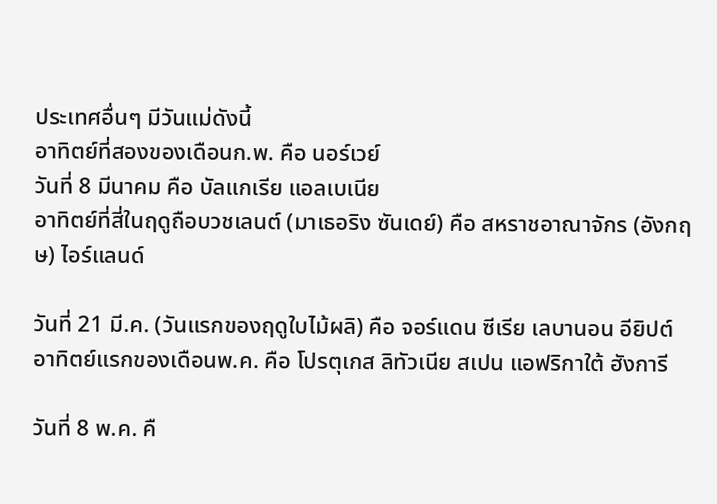ประเทศอื่นๆ มีวันแม่ดังนี้
อาทิตย์ที่สองของเดือนก.พ. คือ นอร์เวย์
วันที่ 8 มีนาคม คือ บัลแกเรีย แอลเบเนีย
อาทิตย์ที่สี่ในฤดูถือบวชเลนต์ (มาเธอริง ซันเดย์) คือ สหราชอาณาจักร (อังกฤษ) ไอร์แลนด์

วันที่ 21 มี.ค. (วันแรกของฤดูใบไม้ผลิ) คือ จอร์แดน ซีเรีย เลบานอน อียิปต์
อาทิตย์แรกของเดือนพ.ค. คือ โปรตุเกส ลิทัวเนีย สเปน แอฟริกาใต้ ฮังการี

วันที่ 8 พ.ค. คื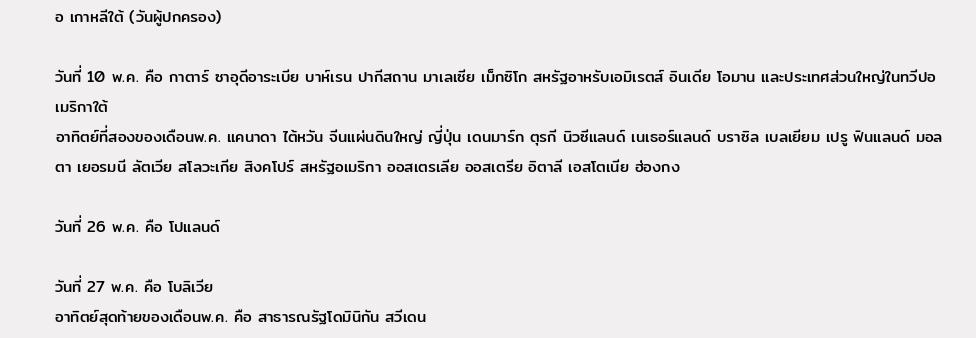อ เกาหลีใต้ (วันผู้ปกครอง)

วันที่ 10 พ.ค. คือ กาตาร์ ซาอุดีอาระเบีย บาห์เรน ปากีสถาน มาเลเซีย เม็กซิโก สหรัฐอาหรับเอมิเรตส์ อินเดีย โอมาน และประเทศส่วนใหญ่ในทวีปอเมริกาใต้
อาทิตย์ที่สองของเดือนพ.ค. แคนาดา ไต้หวัน จีนแผ่นดินใหญ่ ญี่ปุ่น เดนมาร์ก ตุรกี นิวซีแลนด์ เนเธอร์แลนด์ บราซิล เบลเยียม เปรู ฟินแลนด์ มอลตา เยอรมนี ลัตเวีย สโลวะเกีย สิงคโปร์ สหรัฐอเมริกา ออสเตรเลีย ออสเตรีย อิตาลี เอสโตเนีย ฮ่องกง

วันที่ 26 พ.ค. คือ โปแลนด์

วันที่ 27 พ.ค. คือ โบลิเวีย
อาทิตย์สุดท้ายของเดือนพ.ค. คือ สาธารณรัฐโดมินิกัน สวีเดน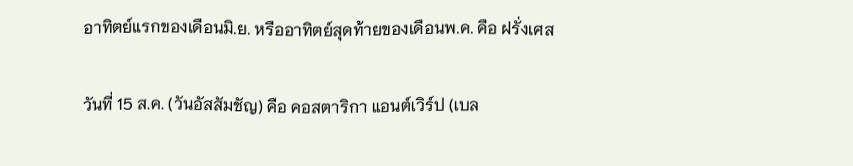อาทิตย์แรกของเดือนมิ.ย. หรืออาทิตย์สุดท้ายของเดือนพ.ค. คือ ฝรั่งเศส

วันที่ 15 ส.ค. (วันอัสสัมชัญ) คือ คอสตาริกา แอนต์เวิร์ป (เบล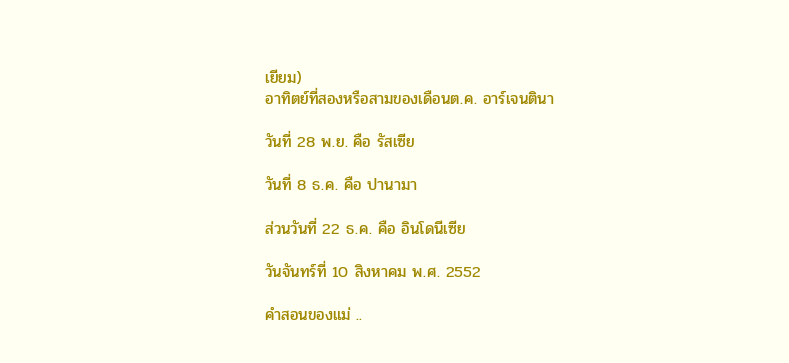เยียม)
อาทิตย์ที่สองหรือสามของเดือนต.ค. อาร์เจนตินา

วันที่ 28 พ.ย. คือ รัสเซีย

วันที่ 8 ธ.ค. คือ ปานามา

ส่วนวันที่ 22 ธ.ค. คือ อินโดนีเซีย

วันจันทร์ที่ 10 สิงหาคม พ.ศ. 2552

คำสอนของแม่ ..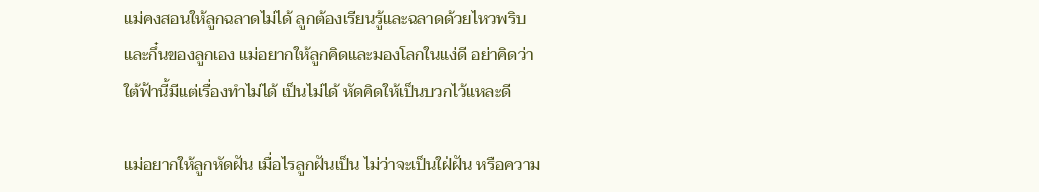แม่คงสอนให้ลูกฉลาดไม่ได้ ลูกต้องเรียนรู้และฉลาดด้วยไหวพริบ และกึ๋นของลูกเอง แม่อยากให้ลูกคิดและมองโลกในแง่ดี อย่าคิดว่าใต้ฟ้านี้มีแต่เรื่องทำไม่ได้ เป็นไม่ได้ หัดคิดให้เป็นบวกไว้แหละดี

แม่อยากให้ลูกหัดฝัน เมื่อไรลูกฝันเป็น ไม่ว่าจะเป็นใฝ่ฝัน หรือความ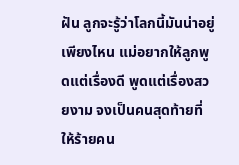ฝัน ลูกจะรู้ว่าโลกนี้มันน่าอยู่เพียงไหน แม่อยากให้ลูกพูดแต่เรื่องดี พูดแต่เรื่องสวยงาม จงเป็นคนสุดท้ายที่ให้ร้ายคน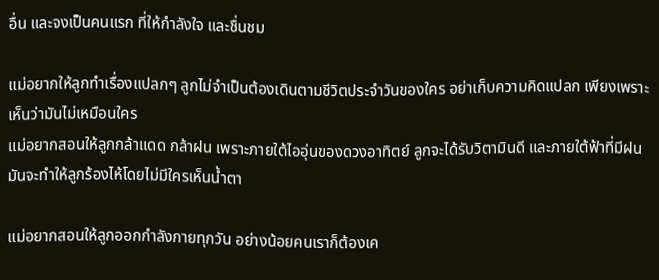อื่น และจงเป็นคนแรก ที่ให้กำลังใจ และชื่นชม

แม่อยากให้ลูกทำเรื่องแปลกๆ ลูกไม่จำเป็นต้องเดินตามชีวิตประจำวันของใคร อย่าเก็บความคิดแปลก เพียงเพราะเห็นว่ามันไม่เหมือนใคร
แม่อยากสอนให้ลูกกล้าแดด กล้าฝน เพราะภายใต้ไออุ่นของดวงอาทิตย์ ลูกจะได้รับวิตามินดี และภายใต้ฟ้าที่มีฝน มันจะทำให้ลูกร้องไห้โดยไม่มีใครเห็นน้ำตา

แม่อยากสอนให้ลูกออกกำลังกายทุกวัน อย่างน้อยคนเราก็ต้องเค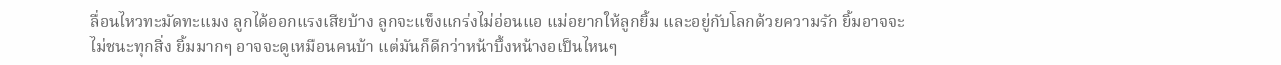ลื่อนไหวทะมัดทะแมง ลูกได้ออกแรงเสียบ้าง ลูกจะแข็งแกร่งไม่อ่อนแอ แม่อยากให้ลูกยิ้ม และอยู่กับโลกด้วยความรัก ยิ้มอาจจะไม่ชนะทุกสิ่ง ยิ้มมากๆ อาจจะดูเหมือนคนบ้า แต่มันก็ดีกว่าหน้าบึ้งหน้างอเป็นไหนๆ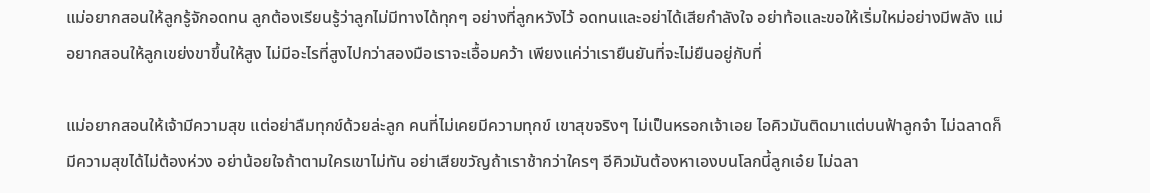แม่อยากสอนให้ลูกรู้จักอดทน ลูกต้องเรียนรู้ว่าลูกไม่มีทางได้ทุกๆ อย่างที่ลูกหวังไว้ อดทนและอย่าได้เสียกำลังใจ อย่าท้อและขอให้เริ่มใหม่อย่างมีพลัง แม่อยากสอนให้ลูกเขย่งขาขึ้นให้สูง ไม่มีอะไรที่สูงไปกว่าสองมือเราจะเอื้อมคว้า เพียงแค่ว่าเรายืนยันที่จะไม่ยืนอยู่กับที่

แม่อยากสอนให้เจ้ามีความสุข แต่อย่าลืมทุกข์ด้วยล่ะลูก คนที่ไม่เคยมีความทุกข์ เขาสุขจริงๆ ไม่เป็นหรอกเจ้าเอย ไอคิวมันติดมาแต่บนฟ้าลูกจ๋า ไม่ฉลาดก็มีความสุขได้ไม่ต้องห่วง อย่าน้อยใจถ้าตามใครเขาไม่ทัน อย่าเสียขวัญถ้าเราช้ากว่าใครๆ อีคิวมันต้องหาเองบนโลกนี้ลูกเอ๋ย ไม่ฉลา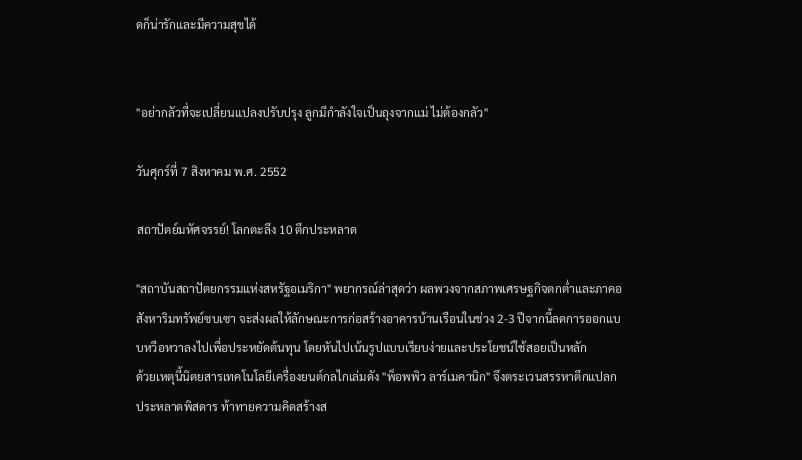ดก็น่ารักและมีความสุขได้


"อย่ากลัวที่จะเปลี่ยนแปลงปรับปรุง ลูกมีกำลังใจเป็นถุงจากแม่ ไม่ต้องกลัว"

วันศุกร์ที่ 7 สิงหาคม พ.ศ. 2552

สถาปัตย์มหัศจรรย์! โลกตะลึง 10 ตึกประหลาด

"สถาบันสถาปัตยกรรมแห่งสหรัฐอเมริกา" พยากรณ์ล่าสุดว่า ผลพวงจากสภาพเศรษฐกิจตกต่ำและภาคอสังหาริมทรัพย์ซบเซา จะส่งผลให้ลักษณะการก่อสร้างอาคารบ้านเรือนในช่วง 2-3 ปีจากนี้ลดการออกแบบหวือหวาลงไปเพื่อประหยัดต้นทุน โดยหันไปเน้นรูปแบบเรียบง่ายและประโยชน์ใช้สอยเป็นหลัก
ด้วยเหตุนี้นิตยสารเทคโนโลยีเครื่องยนต์กลไกเล่มดัง "พ็อพพิว ลาร์เมคานิก" จึงตระเวนสรรหาตึกแปลกประหลาดพิสดาร ท้าทายความคิดสร้างส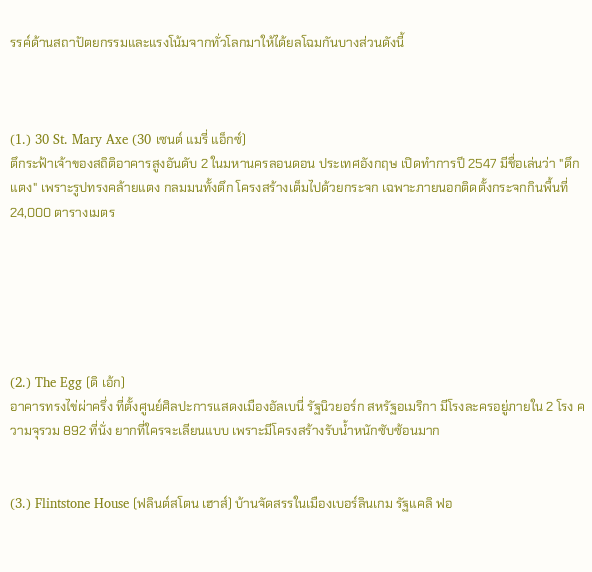รรค์ด้านสถาปัตยกรรมและแรงโน้มจากทั่วโลกมาให้ได้ยลโฉมกันบางส่วนดังนี้



(1.) 30 St. Mary Axe (30 เซนต์ แมรี่ แอ็กซ์)
ตึกระฟ้าเจ้าของสถิติอาคารสูงอันดับ 2 ในมหานครลอนดอน ประเทศอังกฤษ เปิดทำการปี 2547 มีชื่อเล่นว่า "ตึกแตง" เพราะรูปทรงคล้ายแตง กลมมนทั้งตึก โครงสร้างเต็มไปด้วยกระจก เฉพาะภายนอกติดตั้งกระจกกินพื้นที่ 24,000 ตารางเมตร






(2.) The Egg (ดิ เอ้ก)
อาคารทรงไข่ผ่าครึ่ง ที่ตั้งศูนย์ศิลปะการแสดงเมืองอัลเบนี่ รัฐนิวยอร์ก สหรัฐอเมริกา มีโรงละครอยู่ภายใน 2 โรง ความจุรวม 892 ที่นั่ง ยากที่ใครจะเลียนแบบ เพราะมีโครงสร้างรับน้ำหนักซับซ้อนมาก


(3.) Flintstone House (ฟลินต์สโตน เฮาส์) บ้านจัดสรรในเมืองเบอร์ลินเกม รัฐแคลิ ฟอ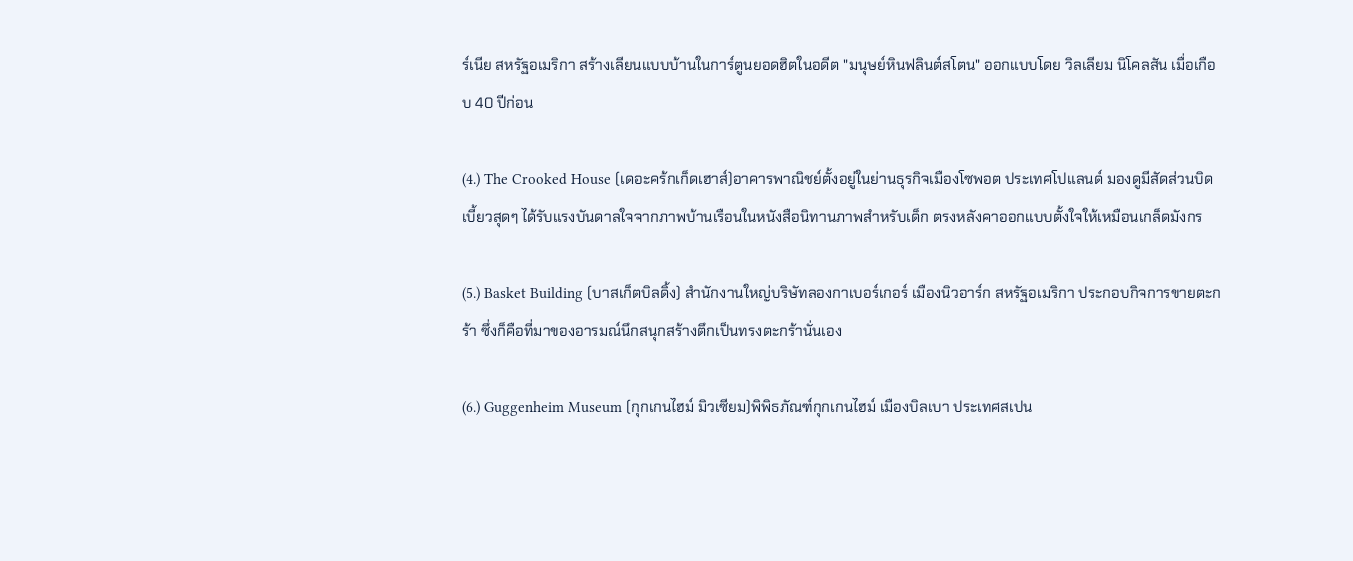ร์เนีย สหรัฐอเมริกา สร้างเลียนแบบบ้านในการ์ตูนยอดฮิตในอดีต "มนุษย์หินฟลินต์สโตน" ออกแบบโดย วิลเลียม นิโคลสัน เมื่อเกือบ 40 ปีก่อน

(4.) The Crooked House (เดอะคร้กเก็ดเฮาส์)อาคารพาณิชย์ตั้งอยู่ในย่านธุรกิจเมืองโซพอต ประเทศโปแลนด์ มองดูมีสัดส่วนบิดเบี้ยวสุดๆ ได้รับแรงบันดาลใจจากภาพบ้านเรือนในหนังสือนิทานภาพสำหรับเด็ก ตรงหลังคาออกแบบตั้งใจให้เหมือนเกล็ดมังกร

(5.) Basket Building (บาสเก็ตบิลดิ้ง) สำนักงานใหญ่บริษัทลองกาเบอร์เกอร์ เมืองนิวอาร์ก สหรัฐอเมริกา ประกอบกิจการขายตะกร้า ซึ่งก็คือที่มาของอารมณ์นึกสนุกสร้างตึกเป็นทรงตะกร้านั่นเอง

(6.) Guggenheim Museum (กุกเกนไฮม์ มิวเซียม)พิพิธภัณฑ์กุกเกนไฮม์ เมืองบิลเบา ประเทศสเปน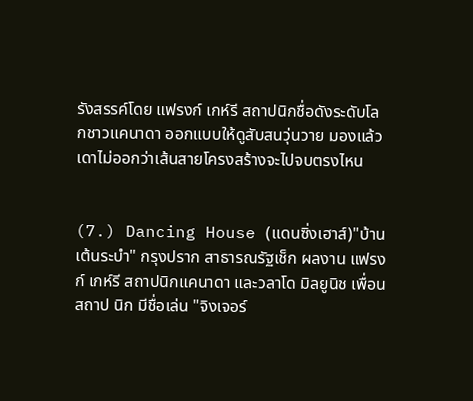รังสรรค์โดย แฟรงก์ เกห์รี สถาปนิกชื่อดังระดับโลกชาวแคนาดา ออกแบบให้ดูสับสนวุ่นวาย มองแล้วเดาไม่ออกว่าเส้นสายโครงสร้างจะไปจบตรงไหน


(7.) Dancing House (แดนซิ่งเฮาส์)"บ้านเต้นระบำ" กรุงปราก สาธารณรัฐเช็ก ผลงาน แฟรงก์ เกห์รี สถาปนิกแคนาดา และวลาโด มิลยูนิช เพื่อนสถาป นิก มีชื่อเล่น "จิงเจอร์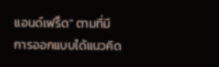แอนด์เฟร็ด" ตามที่มีการออกแบบได้แนวคิด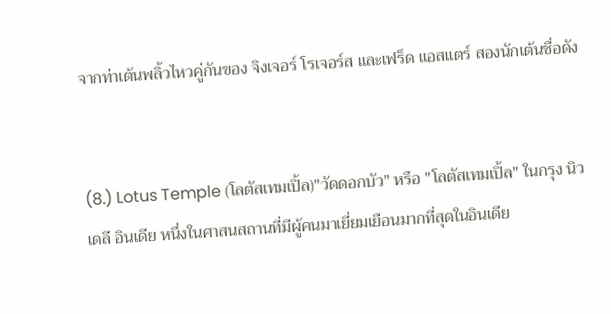จากท่าเต้นพลิ้วไหวคู่กันของ จิงเจอร์ โรเจอร์ส และเฟร็ด แอสแตร์ สองนักเต้นชื่อดัง


(8.) Lotus Temple (โลตัสเทมเปิ้ล)"วัดดอกบัว" หรือ "โลตัสเทมเปิ้ล" ในกรุง นิวเดลี อินเดีย หนึ่งในศาสนสถานที่มีผู้คนมาเยี่ยมเยือนมากที่สุดในอินเดีย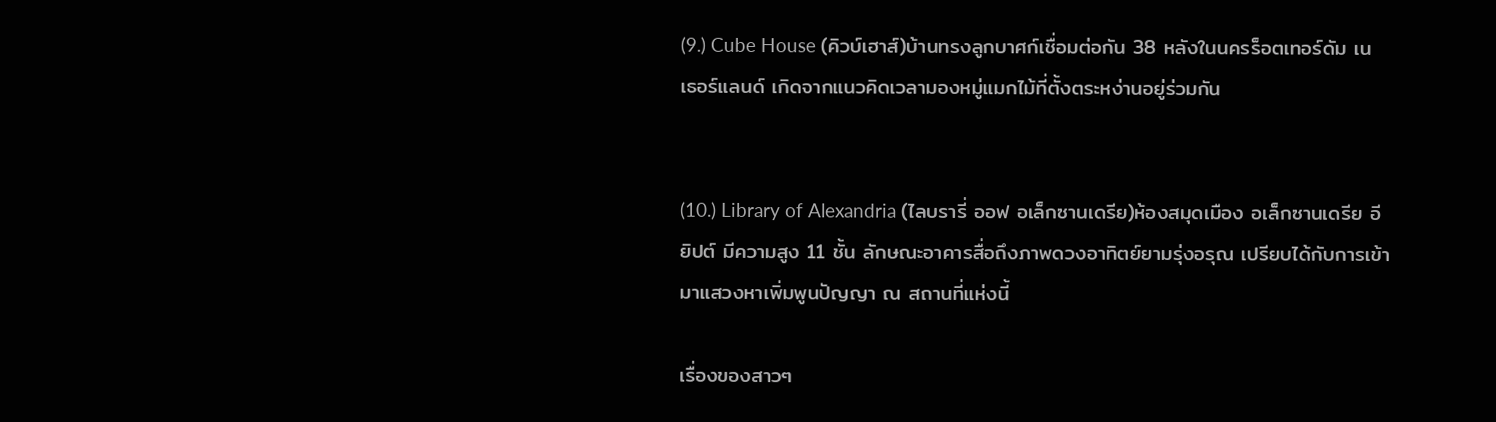(9.) Cube House (คิวบ์เฮาส์)บ้านทรงลูกบาศก์เชื่อมต่อกัน 38 หลังในนครร็อตเทอร์ดัม เน เธอร์แลนด์ เกิดจากแนวคิดเวลามองหมู่แมกไม้ที่ตั้งตระหง่านอยู่ร่วมกัน


(10.) Library of Alexandria (ไลบรารี่ ออฟ อเล็กซานเดรีย)ห้องสมุดเมือง อเล็กซานเดรีย อียิปต์ มีความสูง 11 ชั้น ลักษณะอาคารสื่อถึงภาพดวงอาทิตย์ยามรุ่งอรุณ เปรียบได้กับการเข้ามาแสวงหาเพิ่มพูนปัญญา ณ สถานที่แห่งนี้

เรื่องของสาวๆ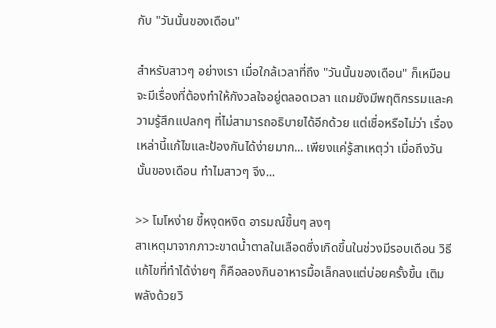กับ "วันนั้นของเดือน"

สำหรับสาวๆ อย่างเรา เมื่อใกล้เวลาที่ถึง "วันนั้นของเดือน" ก็เหมือนจะมีเรื่องที่ต้องทำให้กังวลใจอยู่ตลอดเวลา แถมยังมีพฤติกรรมและความรู้สึกแปลกๆ ที่ไม่สามารถอธิบายได้อีกด้วย แต่เชื่อหรือไม่ว่า เรื่องเหล่านี้แก้ไขและป้องกันได้ง่ายมาก... เพียงแค่รู้สาเหตุว่า เมื่อถึงวันนั้นของเดือน ทำไมสาวๆ จึง...

>> โมโหง่าย ขี้หงุดหงิด อารมณ์ขึ้นๆ ลงๆ
สาเหตุมาจากภาวะขาดน้ำตาลในเลือดซึ่งเกิดขึ้นในช่วงมีรอบเดือน วิธีแก้ไขที่ทำได้ง่ายๆ ก็คือลองกินอาหารมื้อเล็กลงแต่บ่อยครั้งขึ้น เติมพลังด้วยวิ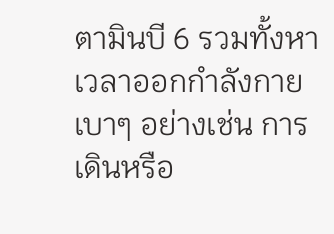ตามินบี 6 รวมทั้งหาเวลาออกกำลังกายเบาๆ อย่างเช่น การเดินหรือ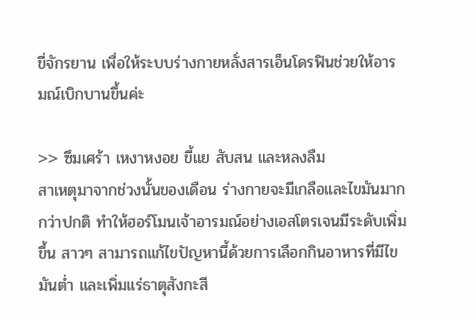ขี่จักรยาน เพื่อให้ระบบร่างกายหลั่งสารเอ็นโดรฟินช่วยให้อารมณ์เบิกบานขึ้นค่ะ

>> ซึมเศร้า เหงาหงอย ขี้แย สับสน และหลงลืม
สาเหตุมาจากช่วงนั้นของเดือน ร่างกายจะมีเกลือและไขมันมากกว่าปกติ ทำให้ฮอร์โมนเจ้าอารมณ์อย่างเอสโตรเจนมีระดับเพิ่มขึ้น สาวๆ สามารถแก้ไขปัญหานี้ด้วยการเลือกกินอาหารที่มีไขมันต่ำ และเพิ่มแร่ธาตุสังกะสี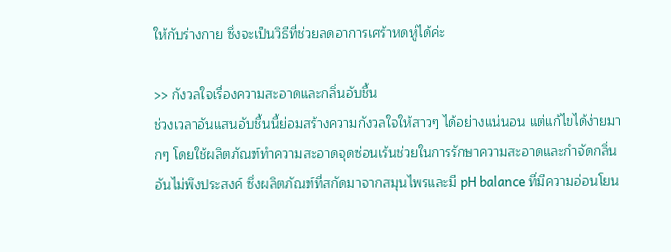ให้กับร่างกาย ซึ่งจะเป็นวิธีที่ช่วยลดอาการเศร้าหดหู่ได้ค่ะ

>> กังวลใจเรื่องความสะอาดและกลิ่นอับชื้น
ช่วงเวลาอันแสนอับชื้นนี้ย่อมสร้างความกังวลใจให้สาวๆ ได้อย่างแน่นอน แต่แก้ไขได้ง่ายมากๆ โดยใช้ผลิตภัณฑ์ทำความสะอาดจุดซ่อนเร้นช่วยในการรักษาความสะอาดและกำจัดกลิ่นอันไม่พึงประสงค์ ซึ่งผลิตภัณฑ์ที่สกัดมาจากสมุนไพรและมี pH balance ที่มีความอ่อนโยน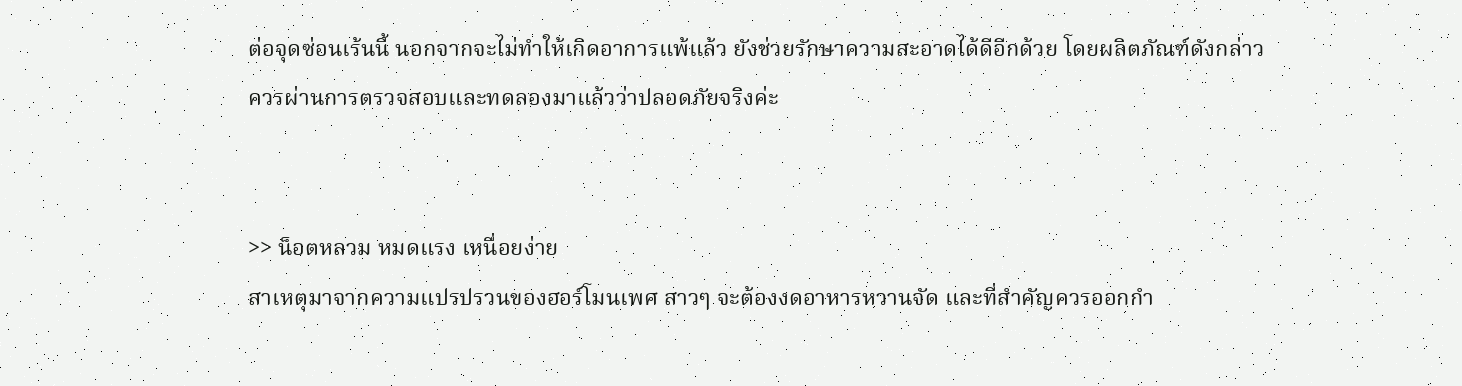ต่อจุดซ่อนเร้นนี้ นอกจากจะไม่ทำให้เกิดอาการแพ้แล้ว ยังช่วยรักษาความสะอาดได้ดีอีกด้วย โดยผลิตภัณฑ์ดังกล่าวควรผ่านการตรวจสอบและทดลองมาแล้วว่าปลอดภัยจริงค่ะ


>> น็อตหลวม หมดแรง เหนื่อยง่าย
สาเหตุมาจากความแปรปรวนของฮอร์โมนเพศ สาวๆ จะต้องงดอาหารหวานจัด และที่สำคัญควรออกกำ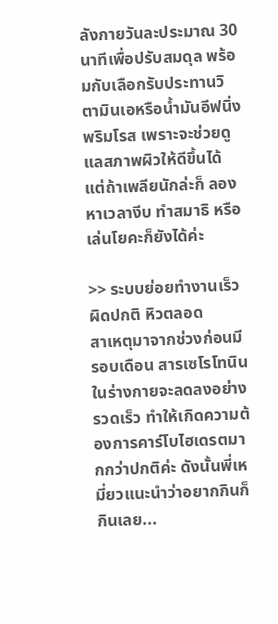ลังกายวันละประมาณ 30 นาทีเพื่อปรับสมดุล พร้อมกับเลือกรับประทานวิตามินเอหรือน้ำมันอีฟนิ่งพริมโรส เพราะจะช่วยดูแลสภาพผิวให้ดีขึ้นได้ แต่ถ้าเพลียนักล่ะก็ ลองหาเวลางีบ ทำสมาธิ หรือเล่นโยคะก็ยังได้ค่ะ

>> ระบบย่อยทำงานเร็วผิดปกติ หิวตลอด
สาเหตุมาจากช่วงก่อนมีรอบเดือน สารเซโรโทนินในร่างกายจะลดลงอย่างรวดเร็ว ทำให้เกิดความต้องการคาร์โบไฮเดรตมากกว่าปกติค่ะ ดังนั้นพี่เหมี่ยวแนะนำว่าอยากกินก็กินเลย...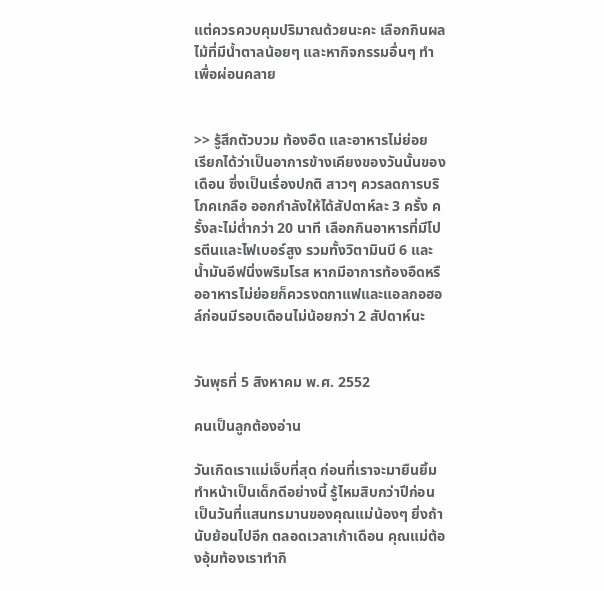แต่ควรควบคุมปริมาณด้วยนะคะ เลือกกินผลไม้ที่มีน้ำตาลน้อยๆ และหากิจกรรมอื่นๆ ทำเพื่อผ่อนคลาย


>> รู้สึกตัวบวม ท้องอืด และอาหารไม่ย่อย
เรียกได้ว่าเป็นอาการข้างเคียงของวันนั้นของเดือน ซึ่งเป็นเรื่องปกติ สาวๆ ควรลดการบริโภคเกลือ ออกกำลังให้ได้สัปดาห์ละ 3 ครั้ง ครั้งละไม่ต่ำกว่า 20 นาที เลือกกินอาหารที่มีโปรตีนและไฟเบอร์สูง รวมทั้งวิตามินบี 6 และน้ำมันอีฟนิ่งพริมโรส หากมีอาการท้องอืดหรืออาหารไม่ย่อยก็ควรงดกาแฟและแอลกอฮอล์ก่อนมีรอบเดือนไม่น้อยกว่า 2 สัปดาห์นะ


วันพุธที่ 5 สิงหาคม พ.ศ. 2552

คนเป็นลูกต้องอ่าน

วันเกิดเราแม่เจ็บที่สุด ก่อนที่เราจะมายืนยิ้มทำหน้าเป็นเด็กดีอย่างนี้ รู้ไหมสิบกว่าปีก่อน เป็นวันที่แสนทรมานของคุณแม่น้องๆ ยิ่งถ้านับย้อนไปอีก ตลอดเวลาเก้าเดือน คุณแม่ต้องอุ้มท้องเราทำกิ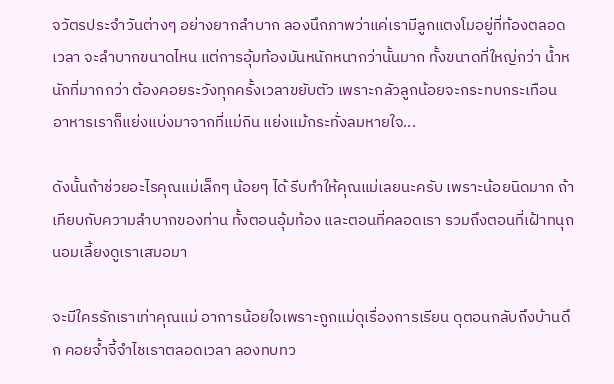จวัตรประจำวันต่างๆ อย่างยากลำบาก ลองนึกภาพว่าแค่เรามีลูกแตงโมอยู่ที่ท้องตลอดเวลา จะลำบากขนาดไหน แต่การอุ้มท้องมันหนักหนากว่านั้นมาก ทั้งขนาดที่ใหญ่กว่า น้ำหนักที่มากกว่า ต้องคอยระวังทุกครั้งเวลาขยับตัว เพราะกลัวลูกน้อยจะกระทบกระเทือน อาหารเราก็แย่งแบ่งมาจากที่แม่กิน แย่งแม้กระทั่งลมหายใจ...

ดังนั้นถ้าช่วยอะไรคุณแม่เล็กๆ น้อยๆ ได้ รีบทำให้คุณแม่เลยนะครับ เพราะน้อยนิดมาก ถ้าเทียบกับความลำบากของท่าน ทั้งตอนอุ้มท้อง และตอนที่คลอดเรา รวมถึงตอนที่เฝ้าทนุถนอมเลี้ยงดูเราเสมอมา

จะมีใครรักเราเท่าคุณแม่ อาการน้อยใจเพราะถูกแม่ดุเรื่องการเรียน ดุตอนกลับถึงบ้านดึก คอยจ้ำจี้จำไชเราตลอดเวลา ลองทบทว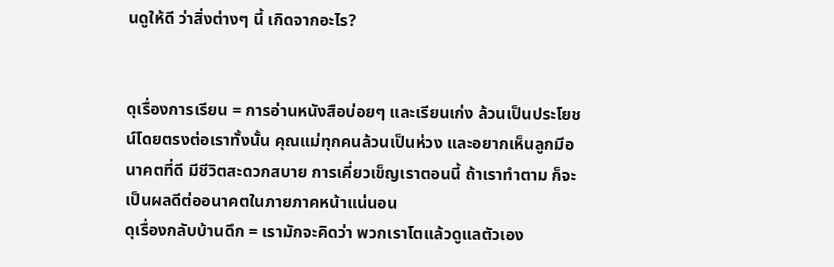นดูให้ดี ว่าสิ่งต่างๆ นี้ เกิดจากอะไร?


ดุเรื่องการเรียน = การอ่านหนังสือบ่อยๆ และเรียนเก่ง ล้วนเป็นประโยชน์โดยตรงต่อเราทั้งนั้น คุณแม่ทุกคนล้วนเป็นห่วง และอยากเห็นลูกมีอนาคตที่ดี มีชีวิตสะดวกสบาย การเคี่ยวเข็ญเราตอนนี้ ถ้าเราทำตาม ก็จะเป็นผลดีต่ออนาคตในภายภาคหน้าแน่นอน
ดุเรื่องกลับบ้านดึก = เรามักจะคิดว่า พวกเราโตแล้วดูแลตัวเอง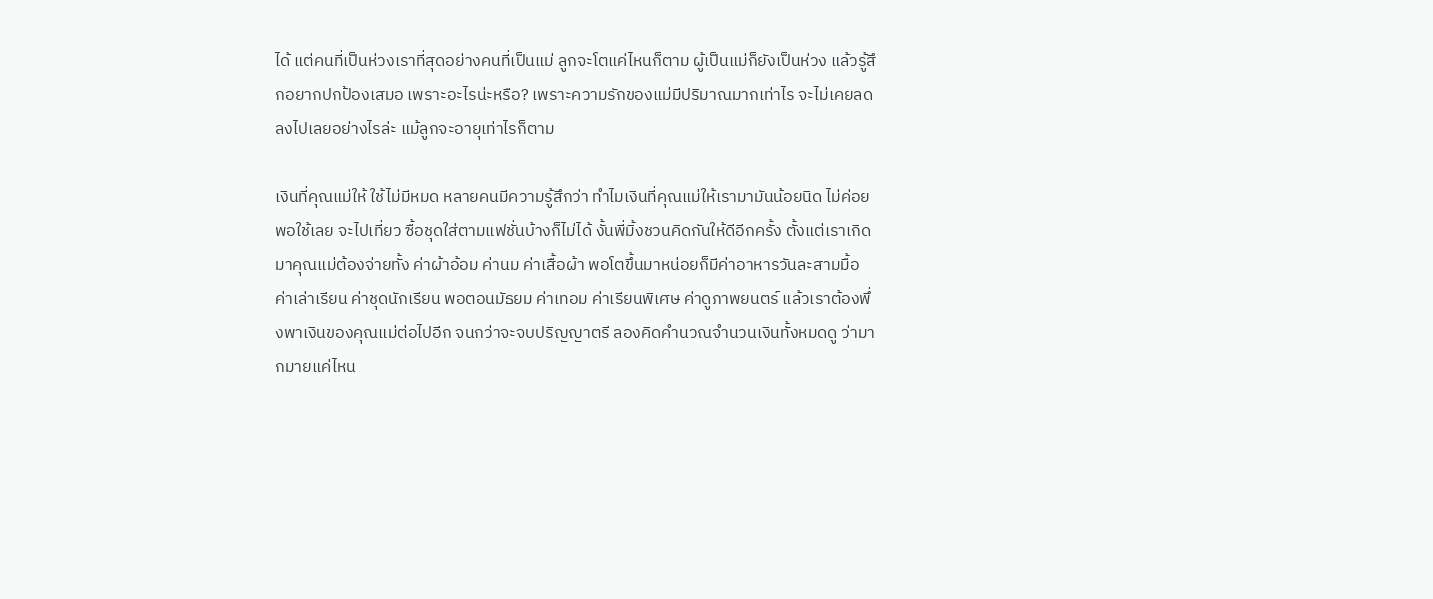ได้ แต่คนที่เป็นห่วงเราที่สุดอย่างคนที่เป็นแม่ ลูกจะโตแค่ไหนก็ตาม ผู้เป็นแม่ก็ยังเป็นห่วง แล้วรู้สึกอยากปกป้องเสมอ เพราะอะไรน่ะหรือ? เพราะความรักของแม่มีปริมาณมากเท่าไร จะไม่เคยลดลงไปเลยอย่างไรล่ะ แม้ลูกจะอายุเท่าไรก็ตาม

เงินที่คุณแม่ให้ ใช้ไม่มีหมด หลายคนมีความรู้สึกว่า ทำไมเงินที่คุณแม่ให้เรามามันน้อยนิด ไม่ค่อยพอใช้เลย จะไปเที่ยว ซื้อชุดใส่ตามแฟชั่นบ้างก็ไม่ได้ งั้นพี่มิ้งชวนคิดกันให้ดีอีกครั้ง ตั้งแต่เราเกิดมาคุณแม่ต้องจ่ายทั้ง ค่าผ้าอ้อม ค่านม ค่าเสื้อผ้า พอโตขึ้นมาหน่อยก็มีค่าอาหารวันละสามมื้อ ค่าเล่าเรียน ค่าชุดนักเรียน พอตอนมัธยม ค่าเทอม ค่าเรียนพิเศษ ค่าดูภาพยนตร์ แล้วเราต้องพึ่งพาเงินของคุณแม่ต่อไปอีก จนกว่าจะจบปริญญาตรี ลองคิดคำนวณจำนวนเงินทั้งหมดดู ว่ามากมายแค่ไหน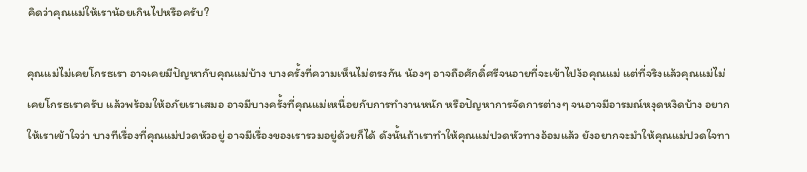คิดว่าคุณแม่ให้เราน้อยเกินไปหรือครับ?

คุณแม่ไม่เคยโกรธเรา อาจเคยมีปัญหากับคุณแม่บ้าง บางครั้งที่ความเห็นไม่ตรงกัน น้องๆ อาจถือศักดิ์ศรีจนอายที่จะเข้าไปง้อคุณแม่ แต่ที่จริงแล้วคุณแม่ไม่เคยโกรธเราครับ แล้วพร้อมให้อภัยเราเสมอ อาจมีบางครั้งที่คุณแม่เหนื่อยกับการทำงานหนัก หรือปัญหาการจัดการต่างๆ จนอาจมีอารมณ์หงุดหงิดบ้าง อยากให้เราเข้าใจว่า บางทีเรื่องที่คุณแม่ปวดหัวอยู่ อาจมีเรื่องของเรารวมอยู่ด้วยก็ได้ ดังนั้นถ้าเราทำให้คุณแม่ปวดหัวทางอ้อมแล้ว ยังอยากจะมำให้คุณแม่ปวดใจทา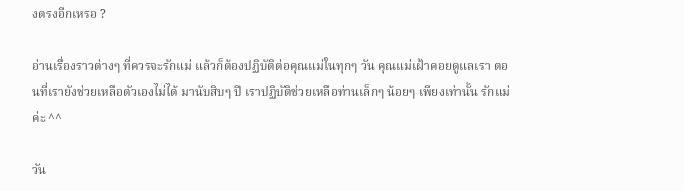งตรงอีกเหรอ ?

อ่านเรื่องราวต่างๆ ที่ควรจะรักแม่ แล้วก็ต้องปฏิบัติต่อคุณแม่ในทุกๆ วัน คุณแม่เฝ้าคอยดูแลเรา ตอนที่เรายังช่วยเหลือตัวเองไม่ได้ มานับสิบๆ ปี เราปฏิบัติช่วยเหลือท่านเล็กๆ น้อยๆ เพียงเท่านั้น รักแม่ค่ะ ^^

วัน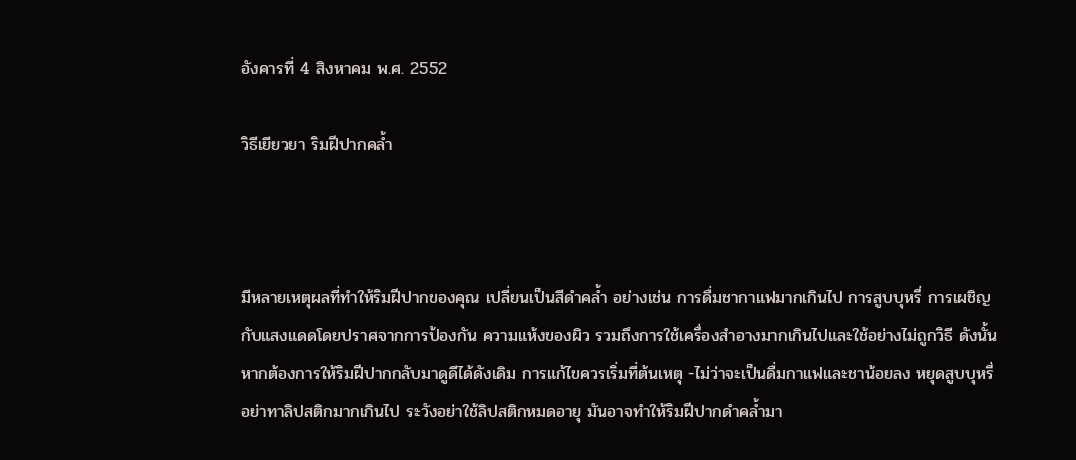อังคารที่ 4 สิงหาคม พ.ศ. 2552

วิธีเยียวยา ริมฝีปากคล้ำ



มีหลายเหตุผลที่ทำให้ริมฝีปากของคุณ เปลี่ยนเป็นสีดำคล้ำ อย่างเช่น การดื่มชากาแฟมากเกินไป การสูบบุหรี่ การเผชิญกับแสงแดดโดยปราศจากการป้องกัน ความแห้งของผิว รวมถึงการใช้เครื่องสำอางมากเกินไปและใช้อย่างไม่ถูกวิธี ดังนั้น หากต้องการให้ริมฝีปากกลับมาดูดีได้ดังเดิม การแก้ไขควรเริ่มที่ต้นเหตุ -ไม่ว่าจะเป็นดื่มกาแฟและชาน้อยลง หยุดสูบบุหรี่อย่าทาลิปสติกมากเกินไป ระวังอย่าใช้ลิปสติกหมดอายุ มันอาจทำให้ริมฝีปากดำคล้ำมา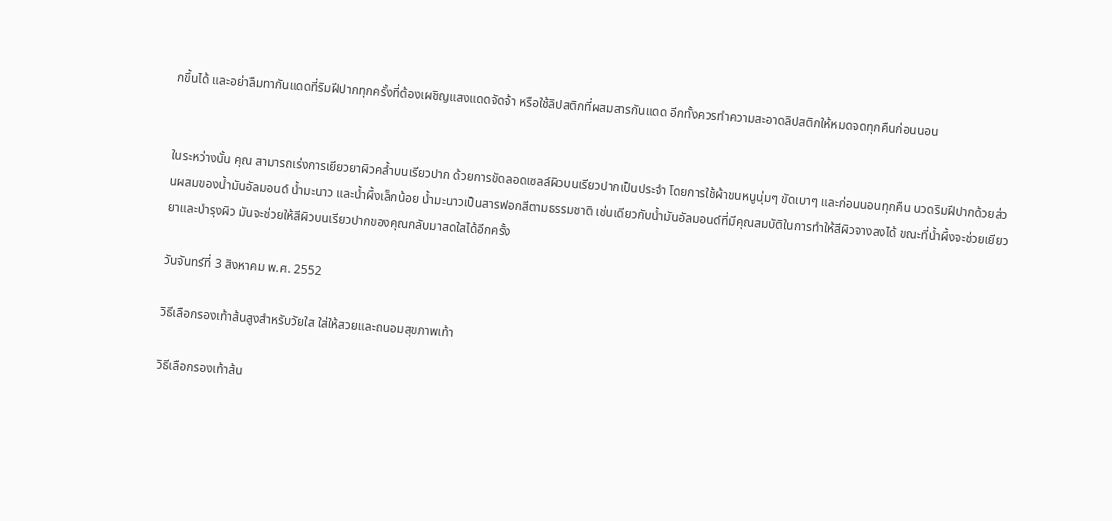กขึ้นได้ และอย่าลืมทากันแดดที่ริมฝีปากทุกครั้งที่ต้องเผชิญแสงแดดจัดจ้า หรือใช้ลิปสติกที่ผสมสารกันแดด อีกทั้งควรทำความสะอาดลิปสติกให้หมดจดทุกคืนก่อนนอน


ในระหว่างนั้น คุณ สามารถเร่งการเยียวยาผิวคล้ำบนเรียวปาก ด้วยการขัดลอดเซลล์ผิวบนเรียวปากเป็นประจำ โดยการใช้ผ้าขนหนูนุ่มๆ ขัดเบาๆ และก่อนนอนทุกคืน นวดริมฝีปากด้วยส่วนผสมของน้ำมันอัลมอนด์ น้ำมะนาว และน้ำผึ้งเล็กน้อย น้ำมะนาวเป็นสารฟอกสีตามธรรมชาติ เช่นเดียวกับน้ำมันอัลมอนด์ที่มีคุณสมบัติในการทำให้สีผิวจางลงได้ ขณะที่น้ำผึ้งจะช่วยเยียวยาและบำรุงผิว มันจะช่วยให้สีผิวบนเรียวปากของคุณกลับมาสดใสได้อีกครั้ง

วันจันทร์ที่ 3 สิงหาคม พ.ศ. 2552

วิธีเลือกรองเท้าส้นสูงสำหรับวัยใส ใส่ให้สวยและถนอมสุขภาพเท้า

วิธีเลือกรองเท้าส้น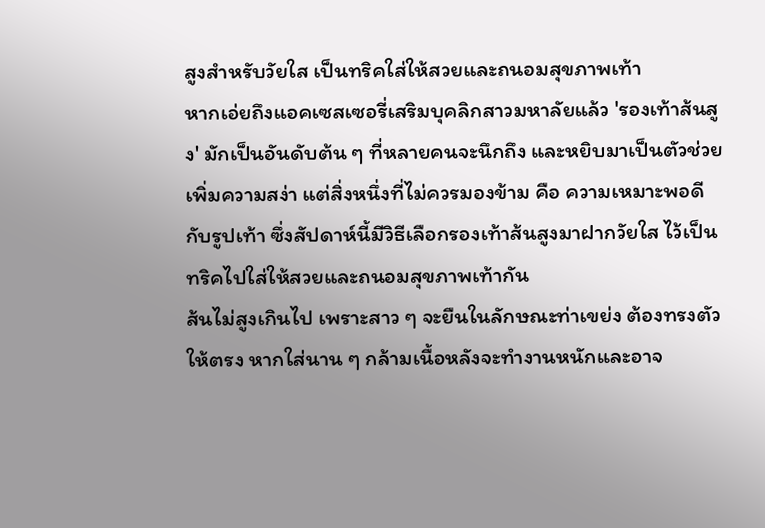สูงสำหรับวัยใส เป็นทริคใส่ให้สวยและถนอมสุขภาพเท้า
หากเอ่ยถึงแอคเซสเซอรี่เสริมบุคลิกสาวมหาลัยแล้ว 'รองเท้าส้นสูง' มักเป็นอันดับต้น ๆ ที่หลายคนจะนึกถึง และหยิบมาเป็นตัวช่วยเพิ่มความสง่า แต่สิ่งหนึ่งที่ไม่ควรมองข้าม คือ ความเหมาะพอดีกับรูปเท้า ซึ่งสัปดาห์นี้มีวิธีเลือกรองเท้าส้นสูงมาฝากวัยใส ไว้เป็นทริคไปใส่ให้สวยและถนอมสุขภาพเท้ากัน
ส้นไม่สูงเกินไป เพราะสาว ๆ จะยืนในลักษณะท่าเขย่ง ต้องทรงตัวให้ตรง หากใส่นาน ๆ กล้ามเนื้อหลังจะทำงานหนักและอาจ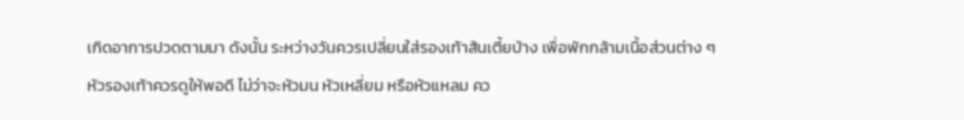เกิดอาการปวดตามมา ดังนั้น ระหว่างวันควรเปลี่ยนใส่รองเท้าส้นเตี้ยบ้าง เพื่อพักกล้ามเนื้อส่วนต่าง ๆ
หัวรองเท้าควรดูให้พอดี ไม่ว่าจะหัวมน หัวเหลี่ยม หรือหัวแหลม คว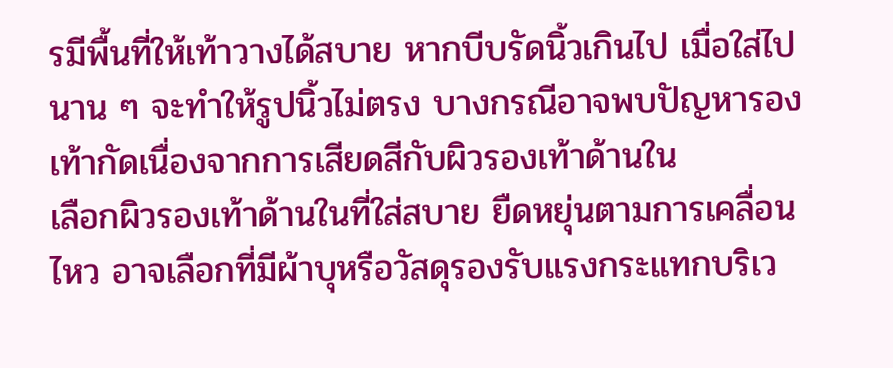รมีพื้นที่ให้เท้าวางได้สบาย หากบีบรัดนิ้วเกินไป เมื่อใส่ไปนาน ๆ จะทำให้รูปนิ้วไม่ตรง บางกรณีอาจพบปัญหารองเท้ากัดเนื่องจากการเสียดสีกับผิวรองเท้าด้านใน
เลือกผิวรองเท้าด้านในที่ใส่สบาย ยืดหยุ่นตามการเคลื่อนไหว อาจเลือกที่มีผ้าบุหรือวัสดุรองรับแรงกระแทกบริเว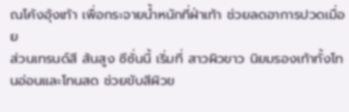ณโค้งอุ้งเท้า เพื่อกระจายน้ำหนักที่ฝ่าเท้า ช่วยลดอาการปวดเมื่อย
ส่วนเทรนด์สี ส้นสูง ซีซั่นนี้ เริ่มที่ สาวผิวขาว นิยมรองเท้าทั้งโทนอ่อนและโทนสด ช่วยขับสีผิวข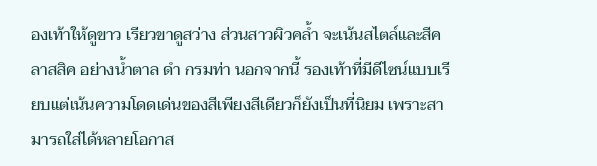องเท้าให้ดูขาว เรียวขาดูสว่าง ส่วนสาวผิวคล้ำ จะเน้นสไตล์และสีคลาสสิค อย่างน้ำตาล ดำ กรมท่า นอกจากนี้ รองเท้าที่มีดีไซน์แบบเรียบแต่เน้นความโดดเด่นของสีเพียงสีเดียวก็ยังเป็นที่นิยม เพราะสามารถใส่ได้หลายโอกาส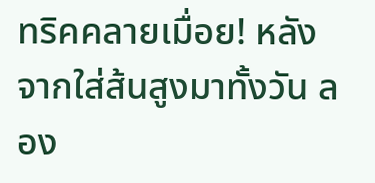ทริคคลายเมื่อย! หลังจากใส่ส้นสูงมาทั้งวัน ลอง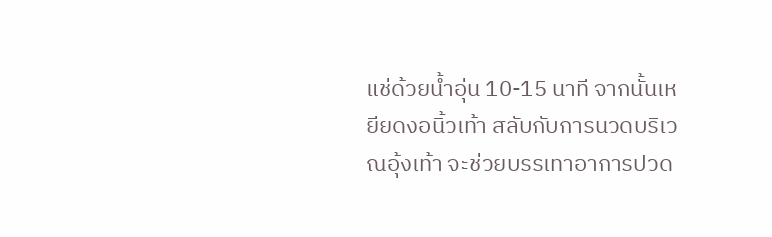แช่ด้วยน้ำอุ่น 10-15 นาที จากนั้นเหยียดงอนิ้วเท้า สลับกับการนวดบริเวณอุ้งเท้า จะช่วยบรรเทาอาการปวด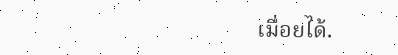เมื่อยได้.